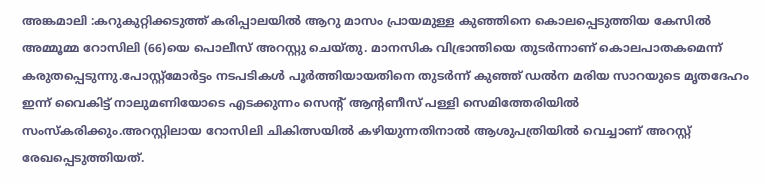അങ്കമാലി :കറുകുറ്റിക്കടുത്ത് കരിപ്പാലയിൽ ആറു മാസം പ്രായമുള്ള കുഞ്ഞിനെ കൊലപ്പെടുത്തിയ കേസിൽ അമ്മൂമ്മ റോസിലി (66)യെ പൊലീസ് അറസ്റ്റു ചെയ്തു. മാനസിക വിഭ്രാന്തിയെ തുടർന്നാണ് കൊലപാതകമെന്ന് കരുതപ്പെടുന്നു.പോസ്റ്റ്മോർട്ടം നടപടികൾ പൂർത്തിയായതിനെ തുടർന്ന് കുഞ്ഞ് ഡൽന മരിയ സാറയുടെ മൃതദേഹം ഇന്ന് വൈകിട്ട് നാലുമണിയോടെ എടക്കുന്നം സെന്റ് ആൻ്റണീസ് പള്ളി സെമിത്തേരിയിൽ സംസ്കരിക്കും.അറസ്റ്റിലായ റോസിലി ചികിത്സയിൽ കഴിയുന്നതിനാൽ ആശുപത്രിയിൽ വെച്ചാണ് അറസ്റ്റ് രേഖപ്പെടുത്തിയത്.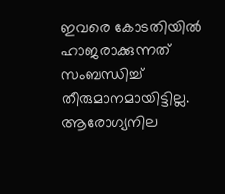ഇവരെ കോടതിയിൽ ഹാജരാക്കുന്നത് സംബന്ധിച്ച് തീരുമാനമായിട്ടില്ല. ആരോഗ്യനില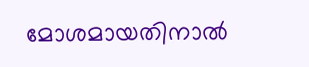മോശമായതിനാൽ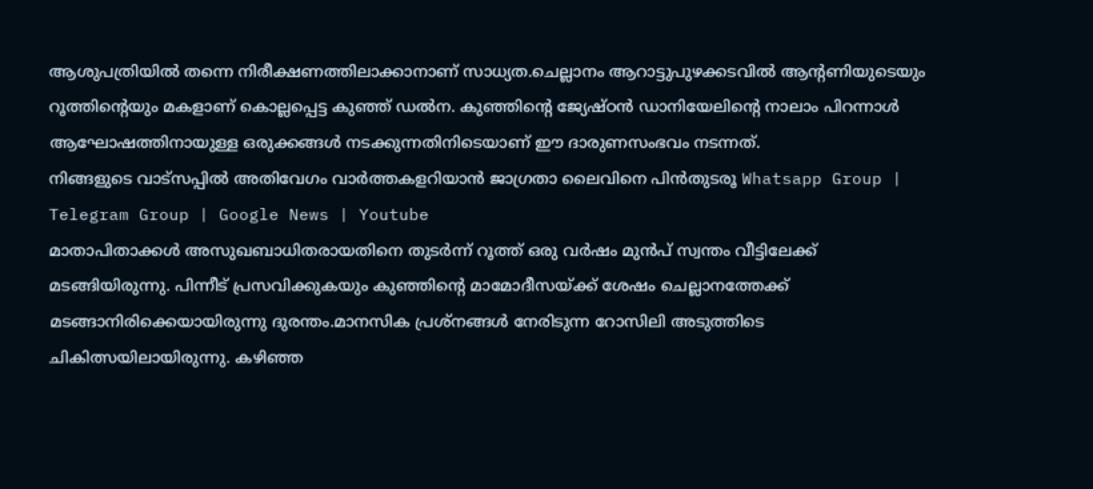ആശുപത്രിയിൽ തന്നെ നിരീക്ഷണത്തിലാക്കാനാണ് സാധ്യത.ചെല്ലാനം ആറാട്ടുപുഴക്കടവിൽ ആന്റണിയുടെയും റൂത്തിന്റെയും മകളാണ് കൊല്ലപ്പെട്ട കുഞ്ഞ് ഡൽന. കുഞ്ഞിന്റെ ജ്യേഷ്ഠൻ ഡാനിയേലിന്റെ നാലാം പിറന്നാൾ ആഘോഷത്തിനായുള്ള ഒരുക്കങ്ങൾ നടക്കുന്നതിനിടെയാണ് ഈ ദാരുണസംഭവം നടന്നത്.
നിങ്ങളുടെ വാട്സപ്പിൽ അതിവേഗം വാർത്തകളറിയാൻ ജാഗ്രതാ ലൈവിനെ പിൻതുടരൂ Whatsapp Group | Telegram Group | Google News | Youtube
മാതാപിതാക്കൾ അസുഖബാധിതരായതിനെ തുടർന്ന് റൂത്ത് ഒരു വർഷം മുൻപ് സ്വന്തം വീട്ടിലേക്ക് മടങ്ങിയിരുന്നു. പിന്നീട് പ്രസവിക്കുകയും കുഞ്ഞിന്റെ മാമോദീസയ്ക്ക് ശേഷം ചെല്ലാനത്തേക്ക് മടങ്ങാനിരിക്കെയായിരുന്നു ദുരന്തം.മാനസിക പ്രശ്നങ്ങൾ നേരിടുന്ന റോസിലി അടുത്തിടെ ചികിത്സയിലായിരുന്നു. കഴിഞ്ഞ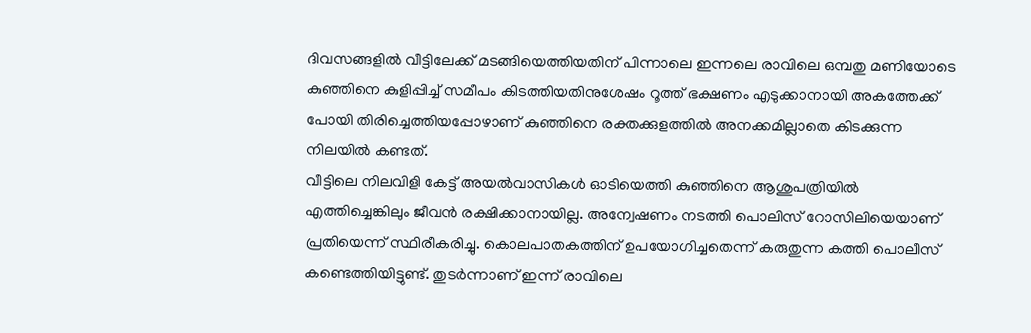ദിവസങ്ങളിൽ വീട്ടിലേക്ക് മടങ്ങിയെത്തിയതിന് പിന്നാലെ ഇന്നലെ രാവിലെ ഒമ്പതു മണിയോടെ കുഞ്ഞിനെ കുളിപ്പിച്ച് സമീപം കിടത്തിയതിനുശേഷം റൂത്ത് ഭക്ഷണം എടുക്കാനായി അകത്തേക്ക് പോയി തിരിച്ചെത്തിയപ്പോഴാണ് കുഞ്ഞിനെ രക്തക്കുളത്തിൽ അനക്കമില്ലാതെ കിടക്കുന്ന നിലയിൽ കണ്ടത്.
വീട്ടിലെ നിലവിളി കേട്ട് അയൽവാസികൾ ഓടിയെത്തി കുഞ്ഞിനെ ആശുപത്രിയിൽ എത്തിച്ചെങ്കിലും ജീവൻ രക്ഷിക്കാനായില്ല. അന്വേഷണം നടത്തി പൊലിസ് റോസിലിയെയാണ് പ്രതിയെന്ന് സ്ഥിരീകരിച്ചു. കൊലപാതകത്തിന് ഉപയോഗിച്ചതെന്ന് കരുതുന്ന കത്തി പൊലീസ് കണ്ടെത്തിയിട്ടുണ്ട്. തുടർന്നാണ് ഇന്ന് രാവിലെ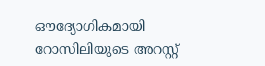ഔദ്യോഗികമായി റോസിലിയുടെ അറസ്റ്റ്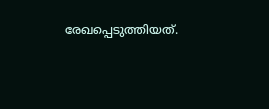രേഖപ്പെടുത്തിയത്.